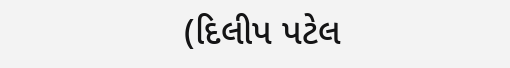(દિલીપ પટેલ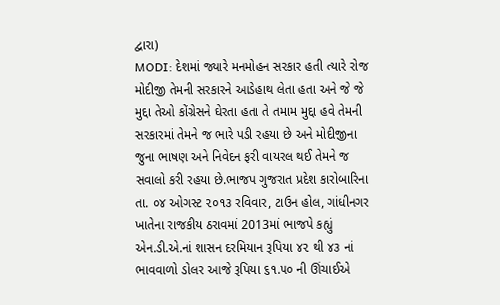દ્વારા)
MODI: દેશમાં જ્યારે મનમોહન સરકાર હતી ત્યારે રોજ મોદીજી તેમની સરકારને આડેહાથ લેતા હતા અને જે જે મુદ્દા તેઓ કોંગ્રેસને ઘેરતા હતા તે તમામ મુદ્દા હવે તેમની સરકારમાં તેમને જ ભારે પડી રહયા છે અને મોદીજીના જુના ભાષણ અને નિવેદન ફરી વાયરલ થઈ તેમને જ સવાલો કરી રહયા છે.ભાજપ ગુજરાત પ્રદેશ કારોબારિના તા. ૦૪ ઓગસ્ટ ૨૦૧૩ રવિવાર, ટાઉન હોલ, ગાંધીનગર ખાતેના રાજકીય ઠરાવમાં 2013માં ભાજપે કહ્યું એન.ડી.એ.નાં શાસન દરમિયાન રૂપિયા ૪૨ થી ૪૩ નાં ભાવવાળો ડોલર આજે રૂપિયા ૬૧.૫૦ ની ઊંચાઈએ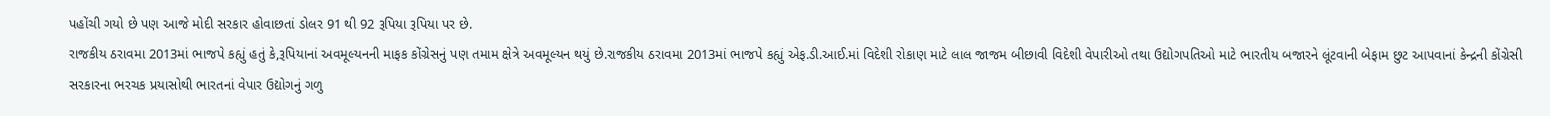પહોંચી ગયો છે પણ આજે મોદી સરકાર હોવાછતાં ડોલર 91 થી 92 રૂપિયા રૂપિયા પર છે.
રાજકીય ઠરાવમા 2013માં ભાજપે કહ્યું હતું કે,રૂપિયાનાં અવમૂલ્યનની માફક કોંગ્રેસનું પણ તમામ ક્ષેત્રે અવમૂલ્યન થયું છે.રાજકીય ઠરાવમા 2013માં ભાજપે કહ્યું એફ.ડી.આઈ.માં વિદેશી રોકાણ માટે લાલ જાજમ બીછાવી વિદેશી વેપારીઓ તથા ઉદ્યોગપતિઓ માટે ભારતીય બજારને લૂંટવાની બેફામ છુટ આપવાનાં કેન્દ્રની કોંગ્રેસી સરકારના ભરચક પ્રયાસોથી ભારતનાં વેપાર ઉદ્યોગનું ગળુ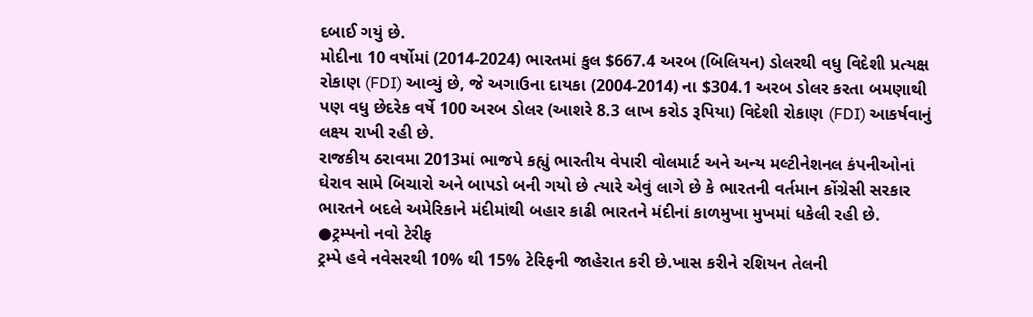દબાઈ ગયું છે.
મોદીના 10 વર્ષોમાં (2014-2024) ભારતમાં કુલ $667.4 અરબ (બિલિયન) ડોલરથી વધુ વિદેશી પ્રત્યક્ષ રોકાણ (FDI) આવ્યું છે, જે અગાઉના દાયકા (2004-2014) ના $304.1 અરબ ડોલર કરતા બમણાથી પણ વધુ છેદરેક વર્ષે 100 અરબ ડોલર (આશરે 8.3 લાખ કરોડ રૂપિયા) વિદેશી રોકાણ (FDI) આકર્ષવાનું લક્ષ્ય રાખી રહી છે.
રાજકીય ઠરાવમા 2013માં ભાજપે કહ્યું ભારતીય વેપારી વોલમાર્ટ અને અન્ય મલ્ટીનેશનલ કંપનીઓનાં ઘેરાવ સામે બિચારો અને બાપડો બની ગયો છે ત્યારે એવું લાગે છે કે ભારતની વર્તમાન કોંગ્રેસી સરકાર ભારતને બદલે અમેરિકાને મંદીમાંથી બહાર કાઢી ભારતને મંદીનાં કાળમુખા મુખમાં ધકેલી રહી છે.
●ટ્રમ્પનો નવો ટેરીફ
ટ્રમ્પે હવે નવેસરથી 10% થી 15% ટેરિફની જાહેરાત કરી છે.ખાસ કરીને રશિયન તેલની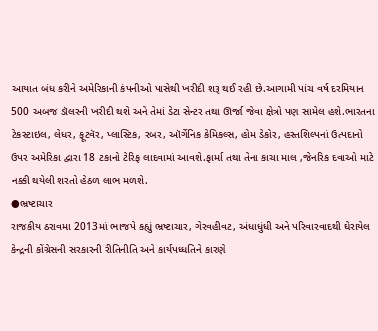આયાત બંધ કરીને અમેરિકાની કંપનીઓ પાસેથી ખરીદી શરૂ થઈ રહી છે.આગામી પાંચ વર્ષ દરમિયાન 500 અબજ ડૉલરની ખરીદી થશે અને તેમાં ડેટા સેન્ટર તથા ઊર્જા જેવા ક્ષેત્રો પણ સામેલ હશે.ભારતના ટેકસ્ટાઇલ, લેધર, ફૂટવૅર, પ્લાસ્ટિક, રબર, ઑર્ગેનિક કેમિકલ્સ, હોમ ડેકોર, હસ્તશિલ્પનાં ઉત્પદાનો ઉપર અમેરિકા દ્વારા 18 ટકાનો ટેરિફ લાદવામાં આવશે.ફાર્મા તથા તેના કાચા માલ ,જેનરિક દવાઓ માટે નક્કી થયેલી શરતો હેઠળ લાભ મળશે.
●ભ્રષ્ટાચાર
રાજકીય ઠરાવમા 2013માં ભાજપે કહ્યું ભ્રષ્ટાચાર, ગેરવહીવટ, અંધાધુંધી અને પરિવારવાદથી ઘેરાયેલ કેન્દ્રની કોંગ્રેસની સરકારની રીતિનીતિ અને કાર્યપધ્ધતિને કારણે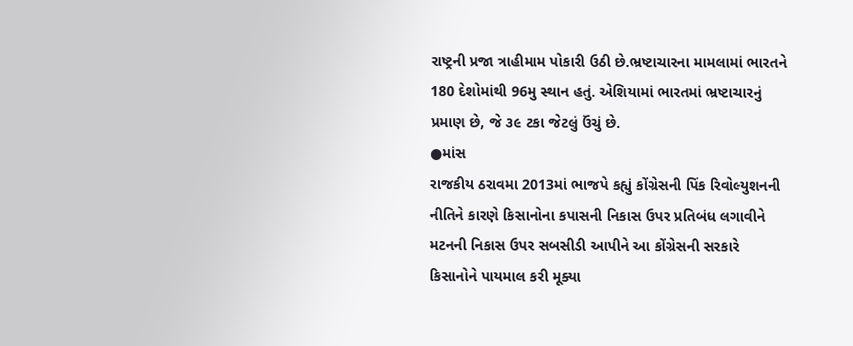રાષ્ટ્રની પ્રજા ત્રાહીમામ પોકારી ઉઠી છે.ભ્રષ્ટાચારના મામલામાં ભારતને 180 દેશોમાંથી 96મુ સ્થાન હતું. એશિયામાં ભારતમાં ભ્રષ્ટાચારનું પ્રમાણ છે, જે ૩૯ ટકા જેટલું ઉંચું છે.
●માંસ
રાજકીય ઠરાવમા 2013માં ભાજપે કહ્યું કોંગ્રેસની પિંક રિવોલ્યુશનની નીતિને કારણે કિસાનોના કપાસની નિકાસ ઉપર પ્રતિબંધ લગાવીને મટનની નિકાસ ઉપર સબસીડી આપીને આ કોંગ્રેસની સરકારે કિસાનોને પાયમાલ કરી મૂક્યા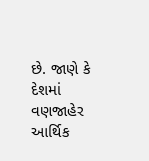છે. જાણે કે દેશમાં વણજાહેર આર્થિક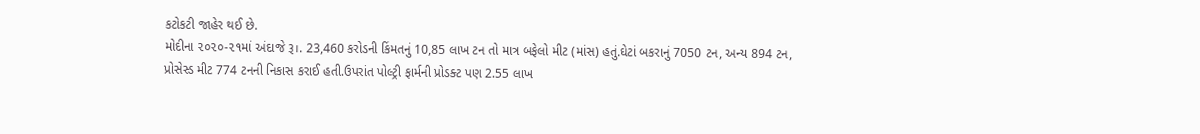કટોકટી જાહેર થઈ છે.
મોદીના ૨૦૨૦-૨૧માં અંદાજે રૂ।. 23,460 કરોડની કિંમતનું 10,85 લાખ ટન તો માત્ર બફેલો મીટ (માંસ) હતું.ઘેટાં બકરાનું 7050 ટન, અન્ય 894 ટન, પ્રોસેસ્ડ મીટ 774 ટનની નિકાસ કરાઈ હતી.ઉપરાંત પોલ્ટ્રી ફાર્મની પ્રોડક્ટ પણ 2.55 લાખ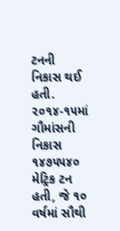ટનની નિકાસ થઈ હતી.
૨૦૧૪-૧૫માં ગૌમાંસની નિકાસ ૧૪૭૫૫૪૦ મેટ્રિક ટન હતી, જે ૧૦ વર્ષમાં સૌથી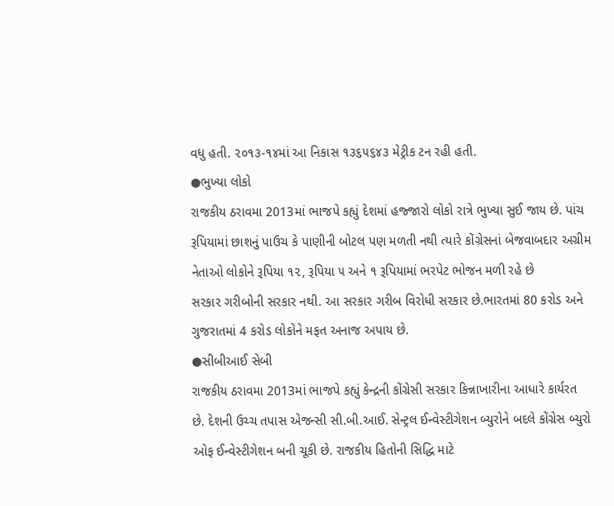વધુ હતી. ૨૦૧૩-૧૪માં આ નિકાસ ૧૩૬૫૬૪૩ મેટ્રીક ટન રહી હતી.
●ભુખ્યા લોકો
રાજકીય ઠરાવમા 2013માં ભાજપે કહ્યું દેશમાં હજ્જારો લોકો રાત્રે ભુખ્યા સુઈ જાય છે. પાંચ રૂપિયામાં છાશનું પાઉચ કે પાણીની બોટલ પણ મળતી નથી ત્યારે કોંગ્રેસનાં બેજવાબદાર અગ્રીમ નેતાઓ લોકોને રૂપિયા ૧૨, રૂપિયા ૫ અને ૧ રૂપિયામાં ભરપેટ ભોજન મળી રહે છે
સરકાર ગરીબોની સરકાર નથી. આ સરકાર ગરીબ વિરોધી સરકાર છે.ભારતમાં 80 કરોડ અને ગુજરાતમાં 4 કરોડ લોકોને મફત અનાજ અપાય છે.
●સીબીઆઈ સેબી
રાજકીય ઠરાવમા 2013માં ભાજપે કહ્યું કેન્દ્રની કોંગ્રેસી સરકાર કિન્નાખારીના આધારે કાર્યરત છે. દેશની ઉચ્ચ તપાસ એજન્સી સી.બી.આઈ. સેન્ટ્રલ ઈન્વેસ્ટીગેશન બ્યુરોને બદલે કોંગ્રેસ બ્યુરો ઓફ ઈન્વેસ્ટીગેશન બની ચૂકી છે. રાજકીય હિતોની સિદ્ધિ માટે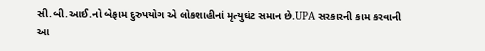સી.બી.આઈ.નો બેફામ દુરુપયોગ એ લોકશાહીનાં મૃત્યુઘંટ સમાન છે.UPA સરકારની કામ કરવાની આ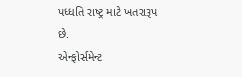પધ્ધતિ રાષ્ટ્ર માટે ખતરારૂપ છે.
એન્ફોર્સમેન્ટ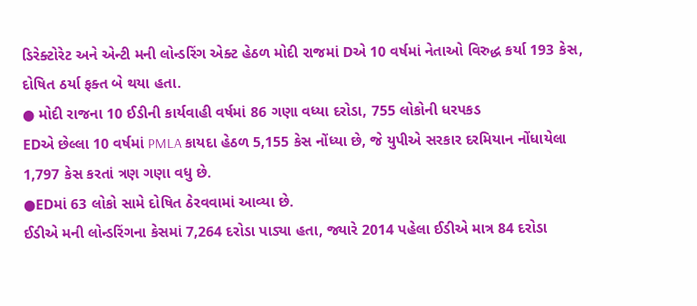ડિરેક્ટોરેટ અને એન્ટી મની લોન્ડરિંગ એક્ટ હેઠળ મોદી રાજમાં Dએ 10 વર્ષમાં નેતાઓ વિરુદ્ધ કર્યા 193 કેસ, દોષિત ઠર્યા ફક્ત બે થયા હતા.
● મોદી રાજના 10 ઈડીની કાર્યવાહી વર્ષમાં 86 ગણા વધ્યા દરોડા, 755 લોકોની ધરપકડ
EDએ છેલ્લા 10 વર્ષમાં PMLA કાયદા હેઠળ 5,155 કેસ નોંધ્યા છે, જે યુપીએ સરકાર દરમિયાન નોંધાયેલા 1,797 કેસ કરતાં ત્રણ ગણા વધુ છે.
●EDમાં 63 લોકો સામે દોષિત ઠેરવવામાં આવ્યા છે.
ઈડીએ મની લોન્ડરિંગના કેસમાં 7,264 દરોડા પાડ્યા હતા, જ્યારે 2014 પહેલા ઈડીએ માત્ર 84 દરોડા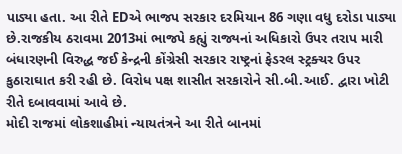પાડ્યા હતા. આ રીતે EDએ ભાજપ સરકાર દરમિયાન 86 ગણા વધુ દરોડા પાડ્યા છે.રાજકીય ઠરાવમા 2013માં ભાજપે કહ્યું રાજ્યનાં અધિકારો ઉપર તરાપ મારી બંધારણની વિરુદ્ધ જઈ કેન્દ્રની કોંગ્રેસી સરકાર રાષ્ટ્રનાં ફેડરલ સ્ટ્રક્ચર ઉપર કુઠારાઘાત કરી રહી છે. વિરોધ પક્ષ શાસીત સરકારોને સી.બી.આઈ. દ્વારા ખોટી રીતે દબાવવામાં આવે છે.
મોદી રાજમાં લોકશાહીમાં ન્યાયતંત્રને આ રીતે બાનમાં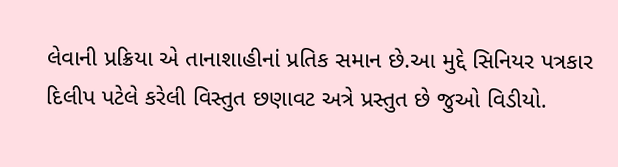લેવાની પ્રક્રિયા એ તાનાશાહીનાં પ્રતિક સમાન છે.આ મુદ્દે સિનિયર પત્રકાર દિલીપ પટેલે કરેલી વિસ્તુત છણાવટ અત્રે પ્રસ્તુત છે જુઓ વિડીયો.